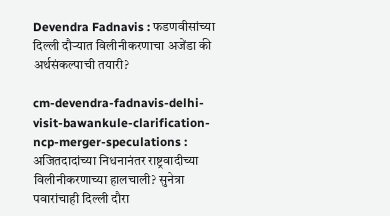Devendra Fadnavis : फडणवीसांच्या दिल्ली दौऱ्यात विलीनीकरणाचा अजेंडा की अर्थसंकल्पाची तयारी?

cm-devendra-fadnavis-delhi-visit-bawankule-clarification-ncp-merger-speculations : अजितदादांच्या निधनानंतर राष्ट्रवादीच्या विलीनीकरणाच्या हालचाली? सुनेत्रा पवारांचाही दिल्ली दौरा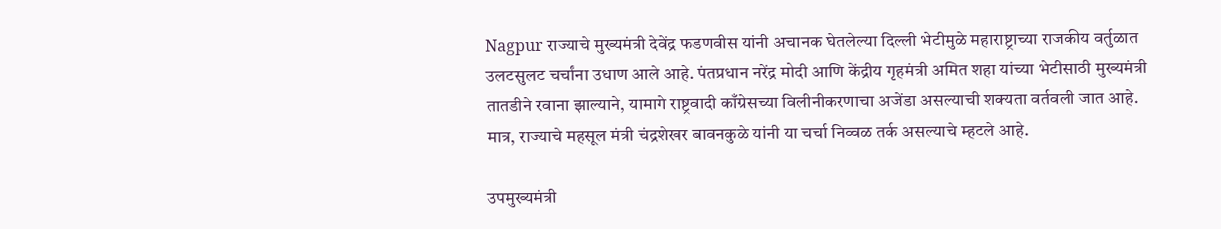Nagpur राज्याचे मुख्यमंत्री देवेंद्र फडणवीस यांनी अचानक घेतलेल्या दिल्ली भेटीमुळे महाराष्ट्राच्या राजकीय वर्तुळात उलटसुलट चर्चांना उधाण आले आहे. पंतप्रधान नरेंद्र मोदी आणि केंद्रीय गृहमंत्री अमित शहा यांच्या भेटीसाठी मुख्यमंत्री तातडीने रवाना झाल्याने, यामागे राष्ट्रवादी काँग्रेसच्या विलीनीकरणाचा अजेंडा असल्याची शक्यता वर्तवली जात आहे. मात्र, राज्याचे महसूल मंत्री चंद्रशेखर बावनकुळे यांनी या चर्चा निव्वळ तर्क असल्याचे म्हटले आहे.

उपमुख्यमंत्री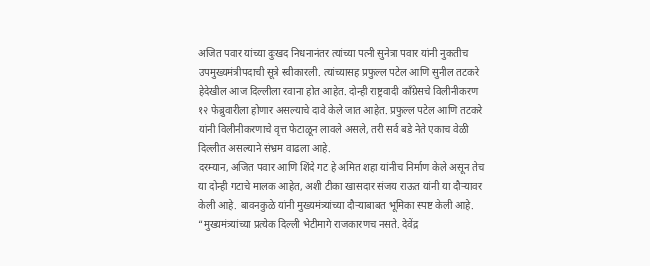अजित पवार यांच्या दुःखद निधनानंतर त्यांच्या पत्नी सुनेत्रा पवार यांनी नुकतीच उपमुख्यमंत्रीपदाची सूत्रे स्वीकारली. त्यांच्यासह प्रफुल्ल पटेल आणि सुनील तटकरे हेदेखील आज दिल्लीला रवाना होत आहेत. दोन्ही राष्ट्रवादी काँग्रेसचे विलीनीकरण १२ फेब्रुवारीला होणार असल्याचे दावे केले जात आहेत. प्रफुल्ल पटेल आणि तटकरे यांनी विलीनीकरणाचे वृत्त फेटाळून लावले असले, तरी सर्व बडे नेते एकाच वेळी दिल्लीत असल्याने संभ्रम वाढला आहे.
दरम्यान, अजित पवार आणि शिंदे गट हे अमित शहा यांनीच निर्माण केले असून तेच या दोन्ही गटाचे मालक आहेत, अशी टीका खासदार संजय राऊत यांनी या दौऱ्यावर केली आहे. बावनकुळे यांनी मुख्यमंत्र्यांच्या दौऱ्याबाबत भूमिका स्पष्ट केली आहे. “मुख्यमंत्र्यांच्या प्रत्येक दिल्ली भेटीमागे राजकारणच नसते. देवेंद्र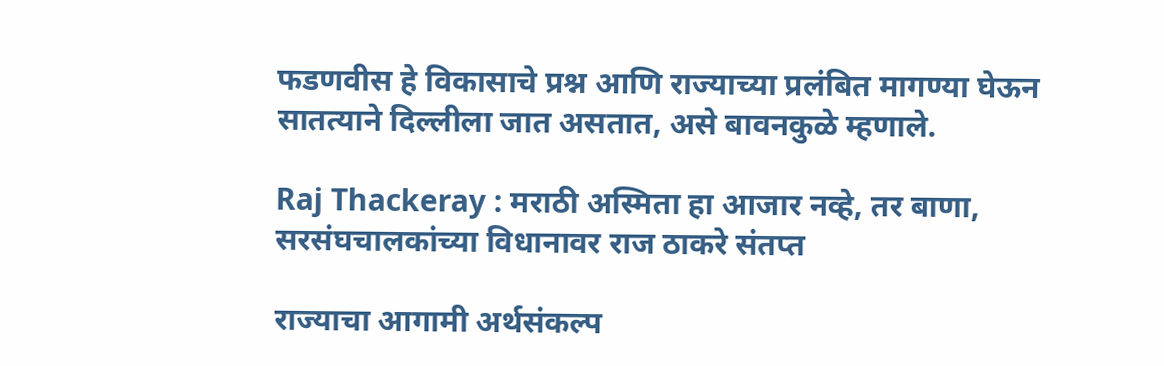फडणवीस हे विकासाचे प्रश्न आणि राज्याच्या प्रलंबित मागण्या घेऊन सातत्याने दिल्लीला जात असतात, असे बावनकुळे म्हणाले.

Raj Thackeray : मराठी अस्मिता हा आजार नव्हे, तर बाणा, सरसंघचालकांच्या विधानावर राज ठाकरे संतप्त

राज्याचा आगामी अर्थसंकल्प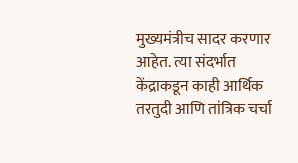मुख्यमंत्रीच सादर करणार आहेत. त्या संदर्भात केंद्राकडून काही आर्थिक तरतुदी आणि तांत्रिक चर्चा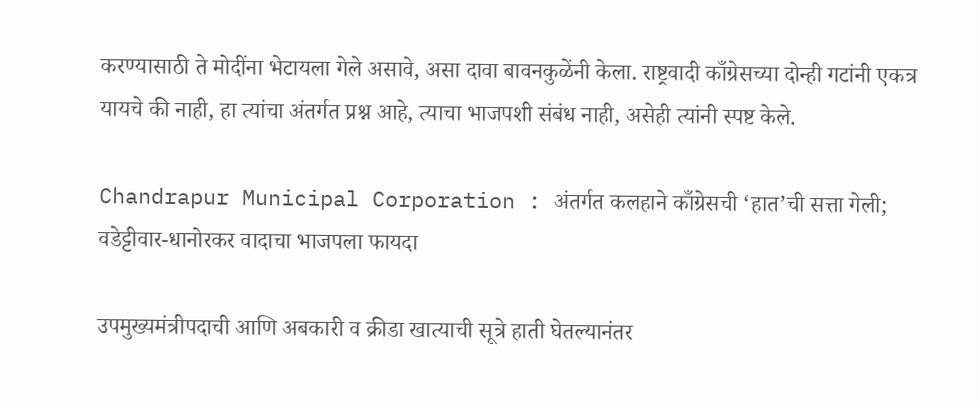करण्यासाठी ते मोदींना भेटायला गेले असावे, असा दावा बावनकुळेंनी केला. राष्ट्रवादी काँग्रेसच्या दोन्ही गटांनी एकत्र यायचे की नाही, हा त्यांचा अंतर्गत प्रश्न आहे, त्याचा भाजपशी संबंध नाही, असेही त्यांनी स्पष्ट केले.

Chandrapur Municipal Corporation : अंतर्गत कलहाने काँग्रेसची ‘हात’ची सत्ता गेली; वडेट्टीवार-धानोरकर वादाचा भाजपला फायदा

उपमुख्यमंत्रीपदाची आणि अबकारी व क्रीडा खात्याची सूत्रे हाती घेतल्यानंतर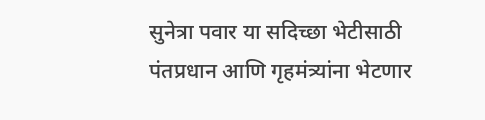सुनेत्रा पवार या सदिच्छा भेटीसाठी पंतप्रधान आणि गृहमंत्र्यांना भेटणार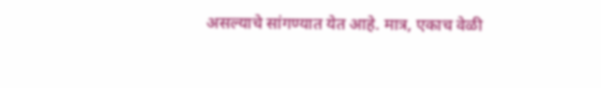असल्याचे सांगण्यात येत आहे. मात्र, एकाच वेळी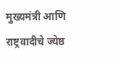मुख्यमंत्री आणि राष्ट्रवादीचे ज्येष्ठ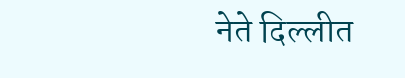नेते दिल्लीत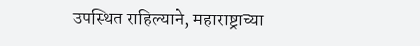उपस्थित राहिल्याने, महाराष्ट्राच्या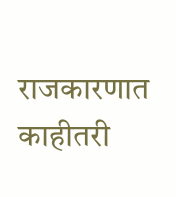राजकारणात काहीतरी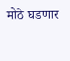मोठे घडणार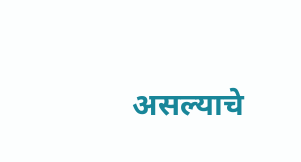असल्याचे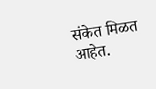संकेत मिळत आहेत.